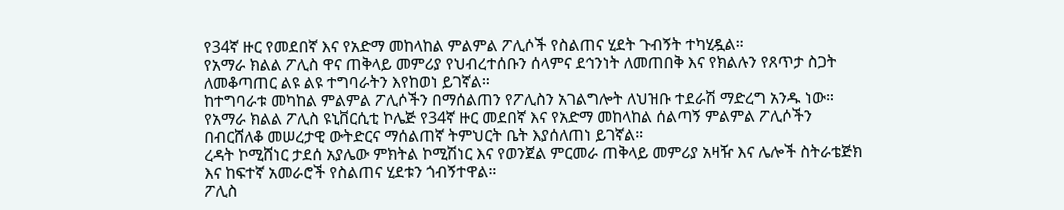የ34ኛ ዙር የመደበኛ እና የአድማ መከላከል ምልምል ፖሊሶች የስልጠና ሂደት ጉብኝት ተካሂዷል።
የአማራ ክልል ፖሊስ ዋና ጠቅላይ መምሪያ የህብረተሰቡን ሰላምና ደኅንነት ለመጠበቅ እና የክልሉን የጸጥታ ስጋት ለመቆጣጠር ልዩ ልዩ ተግባራትን እየከወነ ይገኛል።
ከተግባራቱ መካከል ምልምል ፖሊሶችን በማሰልጠን የፖሊስን አገልግሎት ለህዝቡ ተደራሽ ማድረግ አንዱ ነው።
የአማራ ክልል ፖሊስ ዩኒቨርሲቲ ኮሌጅ የ34ኛ ዙር መደበኛ እና የአድማ መከላከል ሰልጣኝ ምልምል ፖሊሶችን በብርሸለቆ መሠረታዊ ውትድርና ማሰልጠኛ ትምህርት ቤት እያሰለጠነ ይገኛል።
ረዳት ኮሚሸነር ታደሰ አያሌው ምክትል ኮሚሽነር እና የወንጀል ምርመራ ጠቅላይ መምሪያ አዛዥ እና ሌሎች ስትራቴጅክ እና ከፍተኛ አመራሮች የስልጠና ሂደቱን ጎብኝተዋል።
ፖሊስ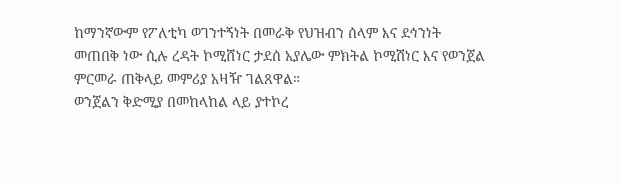ከማንኛውም የፖለቲካ ወገንተኝነት በመራቅ የህዝብን ሰላም እና ደኅንነት መጠበቅ ነው ሲሉ ረዳት ኮሚሸነር ታደሰ አያሌው ምክትል ኮሚሽነር እና የወንጀል ምርመራ ጠቅላይ መምሪያ አዛዥ ገልጸዋል።
ወንጀልን ቅድሚያ በመከላከል ላይ ያተኮረ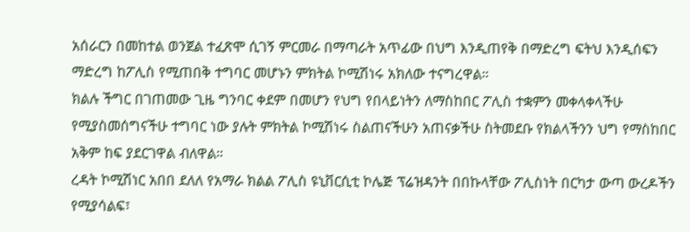አሰራርን በመከተል ወንጀል ተፈጽሞ ሲገኝ ምርመራ በማጣራት አጥፊው በህግ እንዲጠየቅ በማድረግ ፍትህ እንዲሰፍን ማድረግ ከፖሊስ የሚጠበቅ ተግባር መሆኑን ምክትል ኮሚሽነሩ አክለው ተናግረዋል።
ክልሉ ችግር በገጠመው ጊዜ ግንባር ቀደም በመሆን የህግ የበላይነትን ለማስከበር ፖሊስ ተቋምን መቀላቀላችሁ የሚያስመሰግናችሁ ተግባር ነው ያሉት ምክትል ኮሚሽነሩ ስልጠናችሁን አጠናቃችሁ ስትመደቡ የክልላችንን ህግ የማስከበር አቅም ከፍ ያደርገዋል ብለዋል።
ረዳት ኮሚሽነር አበበ ደለለ የአማራ ክልል ፖሊስ ዩኒቨርሲቲ ኮሌጅ ፕሬዝዳንት በበኩላቸው ፖሊስነት በርካታ ውጣ ውረዶችን የሚያሳልፍ፣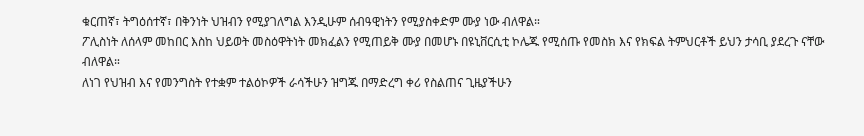ቁርጠኛ፣ ትግዕሰተኛ፣ በቅንነት ህዝብን የሚያገለግል እንዲሁም ሰብዓዊነትን የሚያስቀድም ሙያ ነው ብለዋል።
ፖሊስነት ለሰላም መከበር እስከ ህይወት መስዕዋትነት መክፈልን የሚጠይቅ ሙያ በመሆኑ በዩኒቨርሲቲ ኮሌጁ የሚሰጡ የመስክ እና የክፍል ትምህርቶች ይህን ታሳቢ ያደረጉ ናቸው ብለዋል።
ለነገ የህዝብ እና የመንግስት የተቋም ተልዕኮዎች ራሳችሁን ዝግጁ በማድረግ ቀሪ የስልጠና ጊዜያችሁን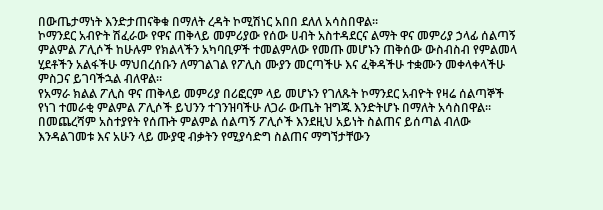በውጤታማነት እንድታጠናቅቁ በማለት ረዳት ኮሚሽነር አበበ ደለለ አሳስበዋል።
ኮማንደር አብዮት ሽፈራው የዋና ጠቅላይ መምሪያው የሰው ሀብት አስተዳደርና ልማት ዋና መምሪያ ኃላፊ ሰልጣኝ ምልምል ፖሊሶች ከሁሉም የክልላችን አካባቢዎች ተመልምለው የመጡ መሆኑን ጠቅሰው ውስብስብ የምልመላ ሂደቶችን አልፋችሁ ማህበረሰቡን ለማገልገል የፖሊስ ሙያን መርጣችሁ እና ፈቅዳችሁ ተቋሙን መቀላቀላችሁ ምስጋና ይገባችኋል ብለዋል።
የአማራ ክልል ፖሊስ ዋና ጠቅላይ መምሪያ በሪፎርም ላይ መሆኑን የገለጹት ኮማንደር አብዮት የዛሬ ሰልጣኞች የነገ ተመራቂ ምልምል ፖሊሶች ይህንን ተገንዝባችሁ ለጋራ ውጤት ዝግጁ እንድትሆኑ በማለት አሳስበዋል።
በመጨረሻም አስተያየት የሰጡት ምልምል ሰልጣኝ ፖሊሶች እንደዚህ አይነት ስልጠና ይሰጣል ብለው እንዳልገመቱ እና አሁን ላይ ሙያዊ ብቃትን የሚያሳድግ ስልጠና ማግኘታቸውን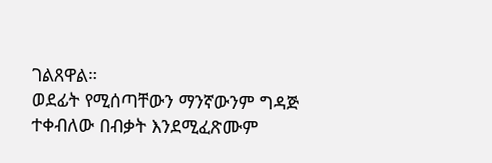ገልጸዋል።
ወደፊት የሚሰጣቸውን ማንኛውንም ግዳጅ ተቀብለው በብቃት እንደሚፈጽሙም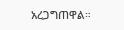አረጋግጠዋል።